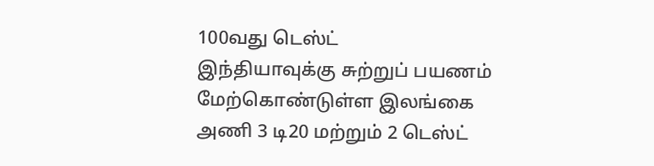100வது டெஸ்ட்
இந்தியாவுக்கு சுற்றுப் பயணம் மேற்கொண்டுள்ள இலங்கை அணி 3 டி20 மற்றும் 2 டெஸ்ட்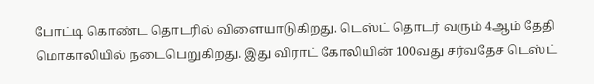போட்டி கொண்ட தொடரில் விளையாடுகிறது. டெஸ்ட் தொடர் வரும் 4ஆம் தேதி மொகாலியில் நடைபெறுகிறது. இது விராட் கோலியின் 100வது சர்வதேச டெஸ்ட்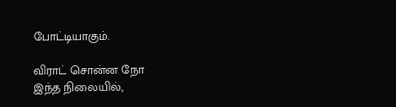போட்டியாகும்.

விராட் சொன்ன நோ
இந்த நிலையில்,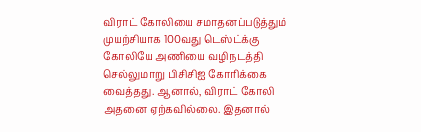விராட் கோலியை சமாதனப்படுத்தும் முயற்சியாக 100வது டெஸ்ட்க்கு கோலியே அணியை வழிநடத்தி செல்லுமாறு பிசிசிஐ கோரிக்கை வைத்தது. ஆனால், விராட் கோலி அதனை ஏற்கவில்லை. இதனால்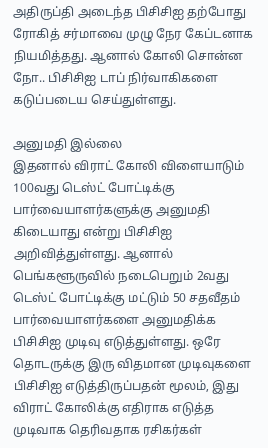அதிருப்தி அடைந்த பிசிசிஐ தற்போது ரோகித் சர்மாவை முழு நேர கேப்டனாக நியமித்தது. ஆனால் கோலி சொன்ன நோ.. பிசிசிஐ டாப் நிர்வாகிகளை கடுப்படைய செய்துள்ளது.

அனுமதி இல்லை
இதனால் விராட் கோலி விளையாடும் 100வது டெஸ்ட் போட்டிக்கு பார்வையாளர்களுக்கு அனுமதி கிடையாது என்று பிசிசிஐ அறிவித்துள்ளது. ஆனால் பெங்களூருவில் நடைபெறும் 2வது டெஸ்ட் போட்டிக்கு மட்டும் 50 சதவீதம் பார்வையாளர்களை அனுமதிக்க பிசிசிஐ முடிவு எடுத்துள்ளது. ஒரே தொடருக்கு இரு விதமான முடிவுகளை பிசிசிஐ எடுத்திருப்பதன் மூலம், இது விராட் கோலிக்கு எதிராக எடுத்த முடிவாக தெரிவதாக ரசிகர்கள்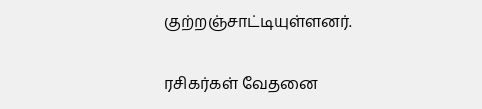குற்றஞ்சாட்டியுள்ளனர்.

ரசிகர்கள் வேதனை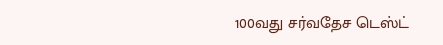100வது சர்வதேச டெஸ்ட்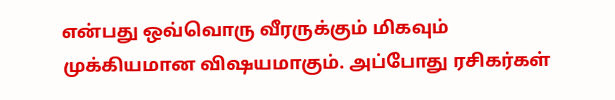என்பது ஒவ்வொரு வீரருக்கும் மிகவும் முக்கியமான விஷயமாகும். அப்போது ரசிகர்கள்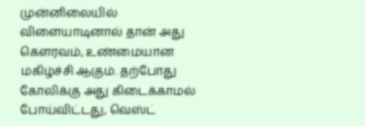முன்னிலையில் விளையாடினால் தான் அது கௌரவம், உண்மையான மகிழ்ச்சி ஆகும். தற்போது கோலிக்கு அது கிடைக்காமல் போய்விட்டது, வெஸ்ட்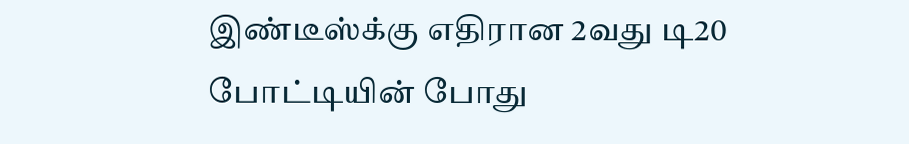இண்டீஸ்க்கு எதிரான 2வது டி20 போட்டியின் போது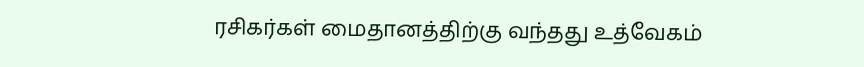ரசிகர்கள் மைதானத்திற்கு வந்தது உத்வேகம்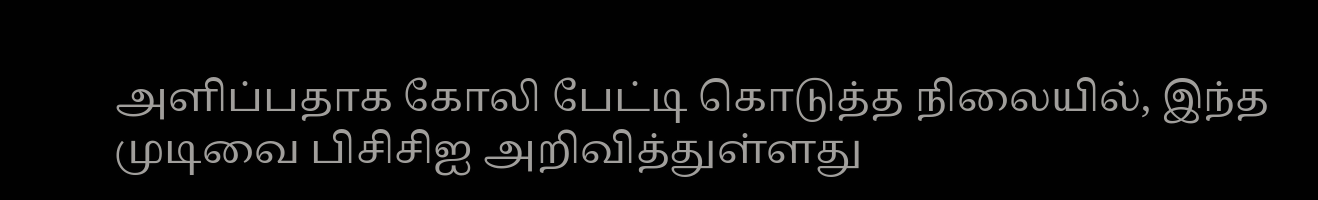அளிப்பதாக கோலி பேட்டி கொடுத்த நிலையில், இந்த முடிவை பிசிசிஐ அறிவித்துள்ளது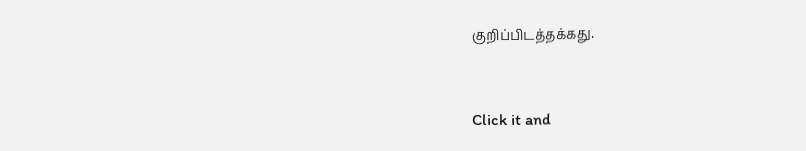குறிப்பிடத்தக்கது.


Click it and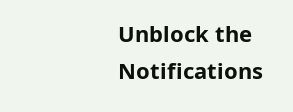Unblock the Notifications